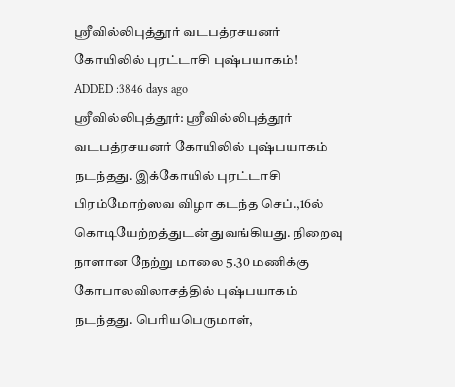ஸ்ரீவில்லிபுத்தூர் வடபத்ரசயனர் கோயிலில் புரட்டாசி புஷ்பயாகம்!
ADDED :3846 days ago
ஸ்ரீவில்லிபுத்தூர்: ஸ்ரீவில்லிபுத்தூர் வடபத்ரசயனர் கோயிலில் புஷ்பயாகம் நடந்தது. இக்கோயில் புரட்டாசி பிரம்மோற்ஸவ விழா கடந்த செப்.,16ல் கொடியேற்றத்துடன் துவங்கியது. நிறைவு நாளான நேற்று மாலை 5.30 மணிக்கு கோபாலவிலாசத்தில் புஷ்பயாகம் நடந்தது. பெரியபெருமாள்,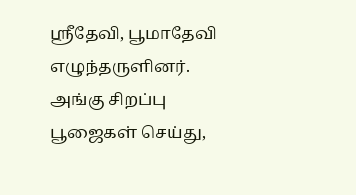ஸ்ரீதேவி, பூமாதேவி எழுந்தருளினர். அங்கு சிறப்பு பூஜைகள் செய்து,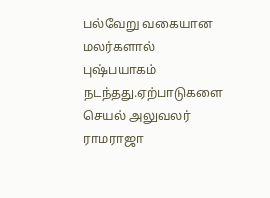பல்வேறு வகையான மலர்களால் புஷ்பயாகம் நடந்தது.ஏற்பாடுகளை செயல் அலுவலர் ராமராஜா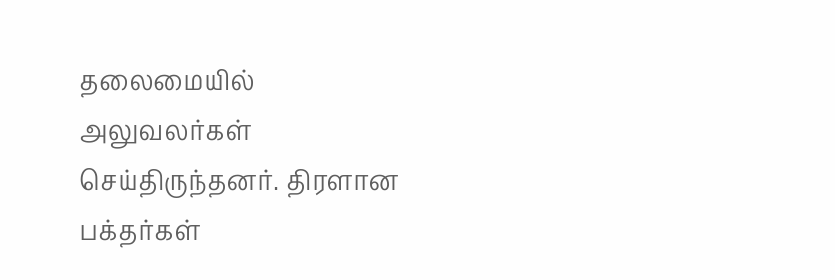தலைமையில் அலுவலர்கள் செய்திருந்தனர். திரளான பக்தர்கள்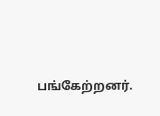பங்கேற்றனர்.